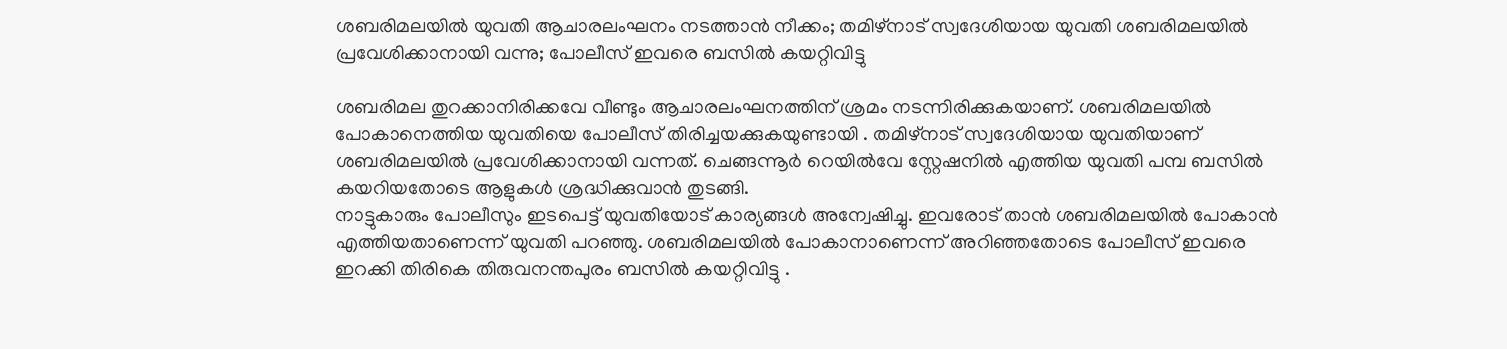ശബരിമലയിൽ യുവതി ആചാരലംഘനം നടത്താൻ നീക്കം; തമിഴ്നാട് സ്വദേശിയായ യുവതി ശബരിമലയിൽ പ്രവേശിക്കാനായി വന്നു; പോലീസ് ഇവരെ ബസിൽ കയറ്റിവിട്ടു

ശബരിമല തുറക്കാനിരിക്കവേ വീണ്ടും ആചാരലംഘനത്തിന് ശ്രമം നടന്നിരിക്കുകയാണ്. ശബരിമലയിൽ പോകാനെത്തിയ യുവതിയെ പോലീസ് തിരിച്ചയക്കുകയുണ്ടായി . തമിഴ്നാട് സ്വദേശിയായ യുവതിയാണ് ശബരിമലയിൽ പ്രവേശിക്കാനായി വന്നത്. ചെങ്ങന്നൂർ റെയിൽവേ സ്റ്റേഷനിൽ എത്തിയ യുവതി പമ്പ ബസിൽ കയറിയതോടെ ആളുകൾ ശ്രദ്ധിക്കുവാൻ തുടങ്ങി.
നാട്ടുകാരും പോലീസും ഇടപെട്ട് യുവതിയോട് കാര്യങ്ങൾ അന്വേഷിച്ചു. ഇവരോട് താൻ ശബരിമലയിൽ പോകാൻ എത്തിയതാണെന്ന് യുവതി പറഞ്ഞു. ശബരിമലയിൽ പോകാനാണെന്ന് അറിഞ്ഞതോടെ പോലീസ് ഇവരെ ഇറക്കി തിരികെ തിരുവനന്തപുരം ബസിൽ കയറ്റിവിട്ടു .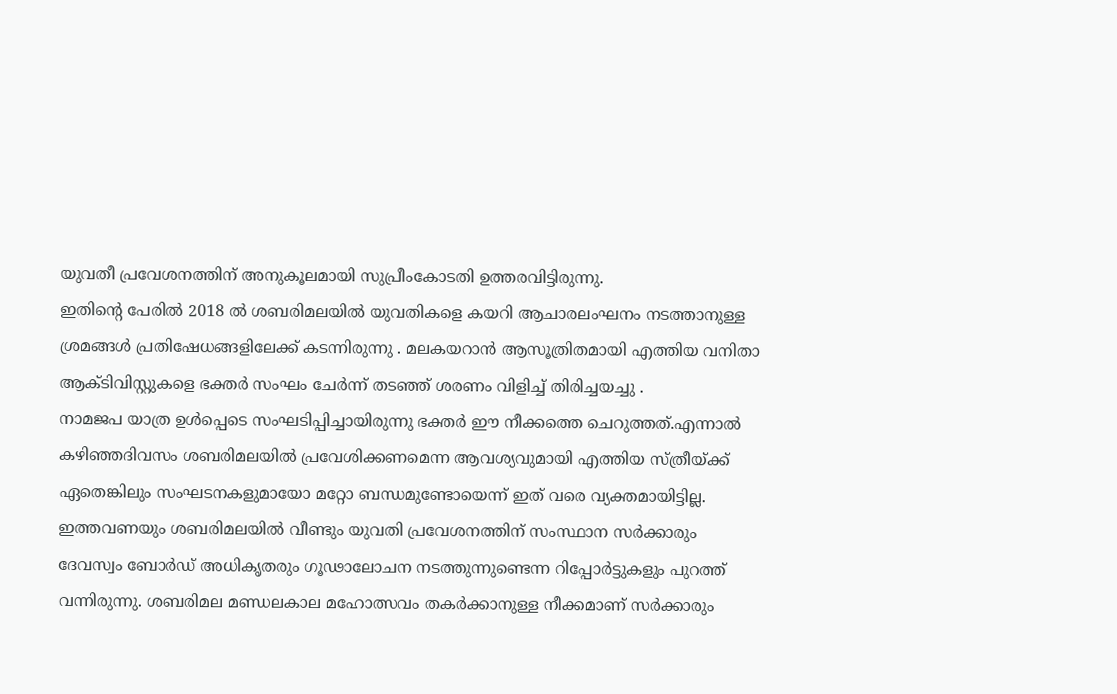യുവതീ പ്രവേശനത്തിന് അനുകൂലമായി സുപ്രീംകോടതി ഉത്തരവിട്ടിരുന്നു.
ഇതിന്റെ പേരിൽ 2018 ൽ ശബരിമലയിൽ യുവതികളെ കയറി ആചാരലംഘനം നടത്താനുള്ള ശ്രമങ്ങൾ പ്രതിഷേധങ്ങളിലേക്ക് കടന്നിരുന്നു . മലകയറാൻ ആസൂത്രിതമായി എത്തിയ വനിതാ ആക്ടിവിസ്റ്റുകളെ ഭക്തർ സംഘം ചേർന്ന് തടഞ്ഞ് ശരണം വിളിച്ച് തിരിച്ചയച്ചു .
നാമജപ യാത്ര ഉൾപ്പെടെ സംഘടിപ്പിച്ചായിരുന്നു ഭക്തർ ഈ നീക്കത്തെ ചെറുത്തത്.എന്നാൽ കഴിഞ്ഞദിവസം ശബരിമലയിൽ പ്രവേശിക്കണമെന്ന ആവശ്യവുമായി എത്തിയ സ്ത്രീയ്ക്ക് ഏതെങ്കിലും സംഘടനകളുമായോ മറ്റോ ബന്ധമുണ്ടോയെന്ന് ഇത് വരെ വ്യക്തമായിട്ടില്ല.
ഇത്തവണയും ശബരിമലയിൽ വീണ്ടും യുവതി പ്രവേശനത്തിന് സംസ്ഥാന സർക്കാരും ദേവസ്വം ബോർഡ് അധികൃതരും ഗൂഢാലോചന നടത്തുന്നുണ്ടെന്ന റിപ്പോർട്ടുകളും പുറത്ത് വന്നിരുന്നു. ശബരിമല മണ്ഡലകാല മഹോത്സവം തകർക്കാനുള്ള നീക്കമാണ് സർക്കാരും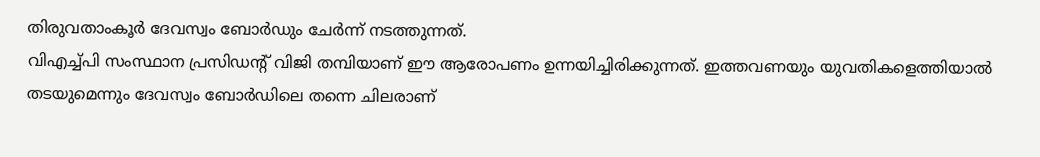തിരുവതാംകൂർ ദേവസ്വം ബോർഡും ചേർന്ന് നടത്തുന്നത്.
വിഎച്ച്പി സംസ്ഥാന പ്രസിഡന്റ് വിജി തമ്പിയാണ് ഈ ആരോപണം ഉന്നയിച്ചിരിക്കുന്നത്. ഇത്തവണയും യുവതികളെത്തിയാൽ തടയുമെന്നും ദേവസ്വം ബോർഡിലെ തന്നെ ചിലരാണ്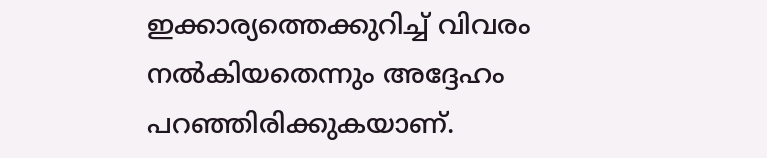ഇക്കാര്യത്തെക്കുറിച്ച് വിവരം നൽകിയതെന്നും അദ്ദേഹം പറഞ്ഞിരിക്കുകയാണ്.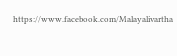https://www.facebook.com/Malayalivartha